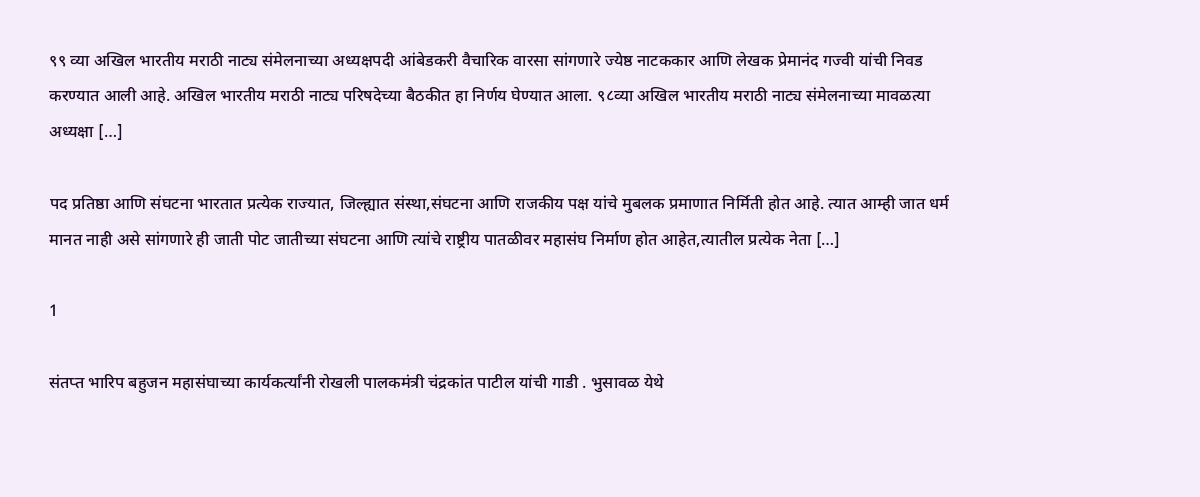९९ व्या अखिल भारतीय मराठी नाट्य संमेलनाच्या अध्यक्षपदी आंबेडकरी वैचारिक वारसा सांगणारे ज्येष्ठ नाटककार आणि लेखक प्रेमानंद गज्वी यांची निवड करण्यात आली आहे. अखिल भारतीय मराठी नाट्य परिषदेच्या बैठकीत हा निर्णय घेण्यात आला. ९८व्या अखिल भारतीय मराठी नाट्य संमेलनाच्या मावळत्या अध्यक्षा […]

पद प्रतिष्ठा आणि संघटना भारतात प्रत्येक राज्यात, जिल्ह्यात संस्था,संघटना आणि राजकीय पक्ष यांचे मुबलक प्रमाणात निर्मिती होत आहे. त्यात आम्ही जात धर्म मानत नाही असे सांगणारे ही जाती पोट जातीच्या संघटना आणि त्यांचे राष्ट्रीय पातळीवर महासंघ निर्माण होत आहेत,त्यातील प्रत्येक नेता […]

1

संतप्त भारिप बहुजन महासंघाच्या कार्यकर्त्यांनी रोखली पालकमंत्री चंद्रकांत पाटील यांची गाडी . भुसावळ येथे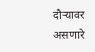दौऱ्यावर असणारे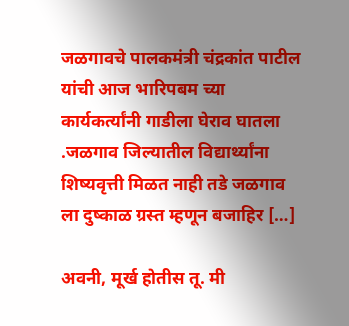जळगावचे पालकमंत्री चंद्रकांत पाटील यांची आज भारिपबम च्या कार्यकर्त्यांनी गाडीला घेराव घातला .जळगाव जिल्यातील विद्यार्थ्यांना शिष्यवृत्ती मिळत नाही तडे जळगाव ला दुष्काळ ग्रस्त म्हणून बजाहिर […]

अवनी, मूर्ख होतीस तू. मी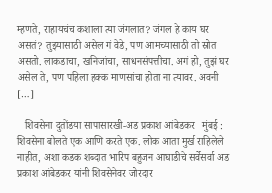म्हणते, राहायचंच कशाला त्या जंगलात? जंगल हे काय घर असतं? तुझ्यासाठी असेल गं वेडे, पण आमच्यासाठी तो स्रोत असतो. लाकडाचा, खनिजांचा, साधनसंपत्तीचा. अगं हो, तुझं घर असेल ते, पण पहिला हक्क माणसांचा होता ना त्यावर. अवनी […]

   शिवसेना दुतोंडया सापासारखी-अड प्रकाश आंबेडकर   मुंबई : शिवसेना बोलते एक आणि करते एक. लोक आता मुर्ख राहिलेले नाहीत, अशा कडक शब्दात भारिप बहुजन आघाडीचे सर्वेसर्वा अड प्रकाश आंबेडकर यांनी शिवसेनेवर जोरदार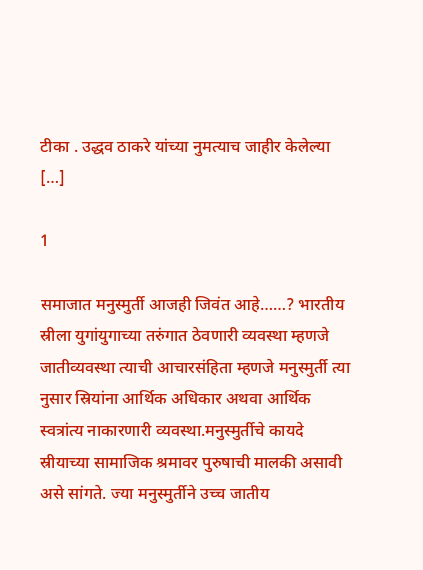टीका . उद्धव ठाकरे यांच्या नुमत्याच जाहीर केलेल्या […]

1

समाजात मनुस्मुर्ती आजही जिवंत आहे……? भारतीय स्रीला युगांयुगाच्या तरुंगात ठेवणारी व्यवस्था म्हणजे जातीव्यवस्था त्याची आचारसंहिता म्हणजे मनुस्मुर्ती त्या नुसार स्रियांना आर्थिक अधिकार अथवा आर्थिक स्वत्रांत्य नाकारणारी व्यवस्था.मनुस्मुर्तीचे कायदे स्रीयाच्या सामाजिक श्रमावर पुरुषाची मालकी असावी असे सांगते. ज्या मनुस्मुर्तीने उच्च जातीय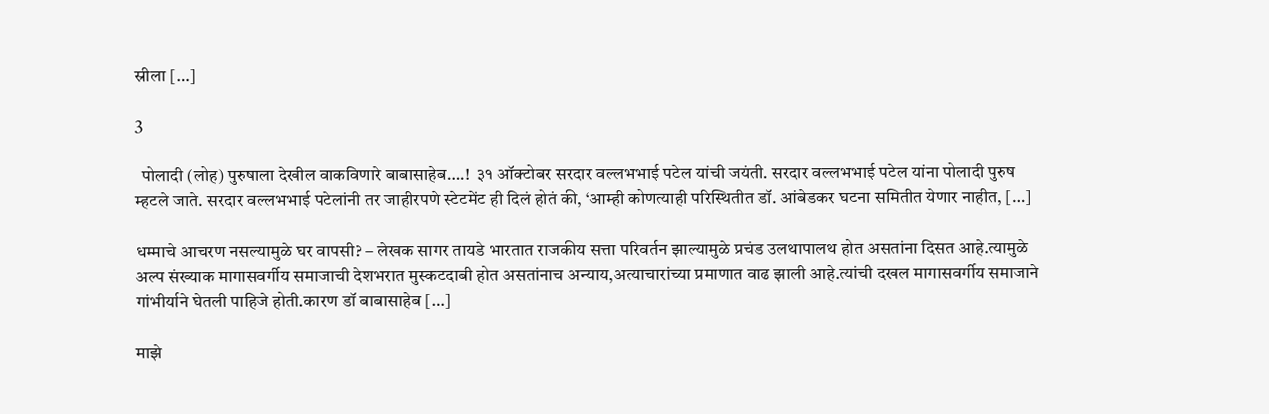स्रीला […]

3

  पोलादी (लोह) पुरुषाला देखील वाकविणारे बाबासाहेब….!  ३१ ऑक्टोबर सरदार वल्लभभाई पटेल यांची जयंती. सरदार वल्लभभाई पटेल यांना पोलादी पुरुष म्हटले जाते. सरदार वल्लभभाई पटेलांनी तर जाहीरपणे स्टेटमेंट ही दिलं होतं की, ‘आम्ही कोणत्याही परिस्थितीत डॉ. आंबेडकर घटना समितीत येणार नाहीत, […]

धम्माचे आचरण नसल्यामुळे घर वापसी? – लेखक सागर तायडे भारतात राजकीय सत्ता परिवर्तन झाल्यामुळे प्रचंड उलथापालथ होत असतांना दिसत आहे.त्यामुळे अल्प संख्याक मागासवर्गीय समाजाची देशभरात मुस्कटदाबी होत असतांनाच अन्याय,अत्याचारांच्या प्रमाणात वाढ झाली आहे.त्यांची दखल मागासवर्गीय समाजाने गांभीर्याने घेतली पाहिजे होती.कारण डॉ बाबासाहेब […]

माझे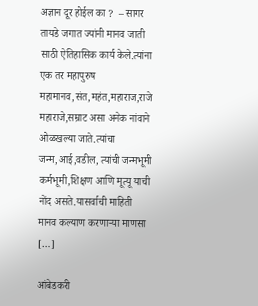अज्ञान दूर होईल का ?  – सागर तायडे जगात ज्यांनी मानव जाती साठी ऐतिहासिक कार्य केले.त्यांना एक तर महापुरुष महामानव,संत,महंत,महाराज,राजे महाराजे,सम्राट असा अनेक नांवाने ओळखल्या जाते.त्यांचा जन्म,आई,वडील, त्यांची जन्मभूमी कर्मभूमी,शिक्षण आणि मूत्यू याची नोंद असते.यासर्वाची माहिती मानव कल्याण करणाऱ्या माणसा […]

आंबेडकरी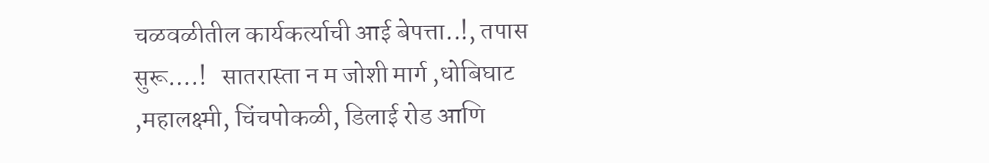चळवळीतील कार्यकर्त्याची आई बेपत्ता..!, तपास सुरू….!   सातरास्ता न म जोशी मार्ग ,धोबिघाट ,महालक्ष्मी, चिंचपोकळी, डिलाई रोड आणि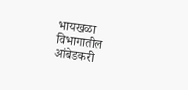भायखळा विभागातील आंबेडकरी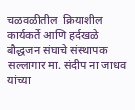चळवळीतील  क्रियाशील कार्यकर्ते आणि हर्दखळे बौद्धजन संघाचे संस्थापक सल्लागार मा. संदीप ना जाधव यांच्या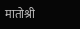मातोश्री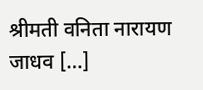श्रीमती वनिता नारायण जाधव […]